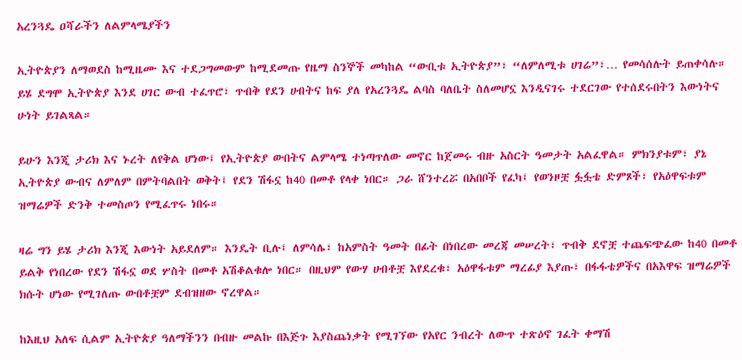አረንጓዴ ዐሻራችን ለልምላሜያችን

ኢትዮጵያን ለማወደስ ከሚዜሙ እና ተደጋግመውም ከሚደመጡ የዜማ ስንኞች መካከል “ውቢቱ ኢትዮጵያ”፣ “ለምለሚቱ ሀገሬ”፣… የመሳሰሉት ይጠቀሳሉ። ይሄ ደግሞ ኢትዮጵያ እንደ ሀገር ውብ ተፈጥሮ፣ ጥብቅ የደን ሀብትና ከፍ ያለ የአረንጓዴ ልባስ ባለቤት ስለመሆኗ እንዲናገሩ ተደርገው የተሰደሩበትን እውነትና ሁነት ይገልጻል።

ይሁን እንጂ ታሪክ እና ኑረት ለየቅል ሆነው፤ የኢትዮጵያ ውበትና ልምላሜ ተነጣጥለው መኖር ከጀመሩ ብዙ አስርት ዓመታት አልፈዋል። ምክንያቱም፣ ያኔ ኢትዮጵያ ውብና ለምለም በምትባልበት ወቅት፤ የደን ሽፋኗ ከ40 በመቶ የላቀ ነበር። ጋራ ሸንተረሯ በአበቦች የፈካ፤ የወንዞቿ ፏፏቴ ድምጾች፣ የአዕዋፍቱም ዝማሬዎች ድንቅ ተመስጦን የሚፈጥሩ ነበሩ።

ዛሬ ግን ይሄ ታሪክ እንጂ እውነት አይደለም። እንዴት ቢሉ፤ ለምሳሌ፣ ከአምስት ዓመት በፊት በነበረው መረጃ መሠረት፣ ጥብቅ ደኖቿ ተጨፍጭፈው ከ40 በመቶ ይልቅ የነበረው የደን ሽፋኗ ወደ ሦስት በመቶ አሽቆልቁሎ ነበር። በዚህም የውሃ ሀብቶቿ እየደረቁ፣ አዕዋፋቱም ማረፊያ እያጡ፣ በፋፋቴዎችና በአእዋፍ ዝማሬዎች ክሱት ሆነው የሚገለጡ ውበቶቿም ደብዝዘው ኖረዋል።

ከእዚህ አለፍ ሲልም ኢትዮጵያ ዓለማችንን በብዙ መልኩ በእጅጉ እያስጨነቃት የሚገኘው የአየር ንብረት ለውጥ ተጽዕኖ ገፈት ቀማሽ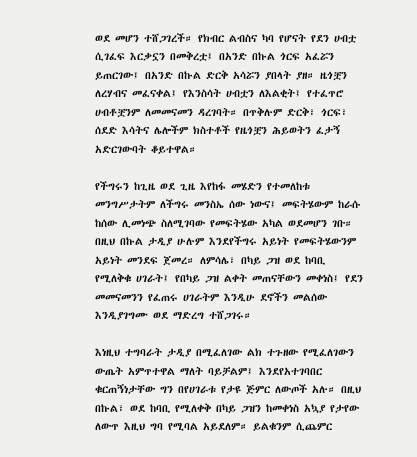ወደ መሆን ተሸጋገረች። የክብር ልብስና ካባ የሆናት የደን ሀብቷ ሲገፈፍ እርቃኗን በመቅረቷ፤ በአንድ በኩል ጎርፍ አፈሯን ይጠርገው፤ በአንድ በኩል ድርቅ አሳሯን ያበላት ያዘ። ዜጎቿን ለረሃብና መፈናቀል፤ የእንስሳት ሀብቷን ለእልቂት፤ የተፈጥሮ ሀብቶቿንም ለመመናመን ዳረገባት። በጥቅሉም ድርቅ፣ ጎርፍ፣ ሰደድ እሳትና ሌሎችም ክስተቶች የዜጎቿን ሕይወትን ፈታኝ አድርገውባት ቆይተዋል።

የችግሩን ከጊዜ ወደ ጊዜ እየከፋ መሄድን የተመለከቱ መንግሥታትም ለችግሩ መንስኤ ሰው ነውና፤ መፍትሄውም ከራሱ ከሰው ሊመነጭ ስለሚገባው የመፍትሄው አካል ወደመሆን ገቡ። በዚህ በኩል ታዲያ ሁሉም እንደየችግሩ አይነት የመፍትሄውንም አይነት መንደፍ ጀመረ። ለምሳሌ፣ በካይ ጋዝ ወደ ከባቢ የሚለቅቁ ሀገራት፤ የበካይ ጋዝ ልቀት መጠናቸውን መቀነስ፤ የደን መመናመንን የፈጠሩ ሀገራትም እንዲሁ ደኖችን መልሰው እንዲያገግሙ ወደ ማድረግ ተሸጋገሩ።

እነዚህ ተግባራት ታዲያ በሚፈለገው ልክ ተጉዘው የሚፈለገውን ውጤት አምጥተዋል ማለት ባይቻልም፤ እንደየአተገባበር ቁርጠኝነታቸው ግን በየሀገራቱ የታዩ ጅምር ለውጦች አሉ። በዚህ በኩል፣ ወደ ከባቢ የሚለቀቅ በካይ ጋዝን ከመቀነስ አኳያ የታየው ለውጥ እዚህ ግባ የሚባል አይደለም። ይልቁንም ሲጨምር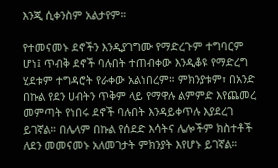እንጂ ሲቀንስም አልታየም።

የተመናመኑ ደኖችን እንዲያገግሙ የማድረጉም ተግባርም ሆነ፤ ጥብቅ ደኖች ባሉበት ተጠብቀው እንዲቆዩ የማድረግ ሂደቱም ተግዳሮት የራቀው አልነበረም። ምክንያቱም፣ በአንድ በኩል የደን ሀብትን ጥቅም ላይ የማዋሉ ልምምድ እየጨመረ መምጣት የነበሩ ደኖች ባሉበት እንዳይቀጥሉ እያደረገ ይገኛል። በሌላም በኩል የሰደድ እሳትና ሌሎችም ክስተቶች ለደን መመናመኑ አለመገታት ምክንያት እየሆኑ ይገኛል።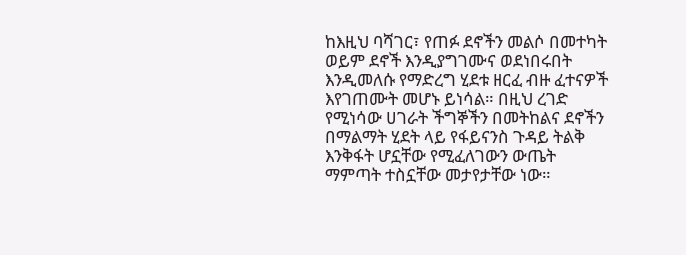ከእዚህ ባሻገር፣ የጠፉ ደኖችን መልሶ በመተካት ወይም ደኖች እንዲያግገሙና ወደነበሩበት እንዲመለሱ የማድረግ ሂደቱ ዘርፈ ብዙ ፈተናዎች እየገጠሙት መሆኑ ይነሳል። በዚህ ረገድ የሚነሳው ሀገራት ችግኞችን በመትከልና ደኖችን በማልማት ሂደት ላይ የፋይናንስ ጉዳይ ትልቅ እንቅፋት ሆኗቸው የሚፈለገውን ውጤት ማምጣት ተስኗቸው መታየታቸው ነው።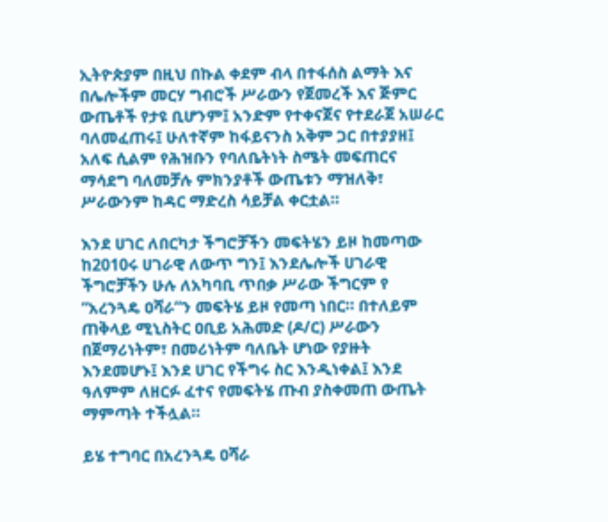ኢትዮጵያም በዚህ በኩል ቀደም ብላ በተፋሰስ ልማት እና በሌሎችም መርሃ ግብሮች ሥራውን የጀመረች እና ጅምር ውጤቶች የታዩ ቢሆንም፤ አንድም የተቀናጀና የተደራጀ አሠራር ባለመፈጠሩ፤ ሁለተኛም ከፋይናንስ አቅም ጋር በተያያዘ፤ አለፍ ሲልም የሕዝቡን የባለቤትነት ስሜት መፍጠርና ማሳደግ ባለመቻሉ ምክንያቶች ውጤቱን ማዝለቅ፣ ሥራውንም ከዳር ማድረስ ሳይቻል ቀርቷል።

እንደ ሀገር ለበርካታ ችግሮቻችን መፍትሄን ይዞ ከመጣው ከ2010ሩ ሀገራዊ ለውጥ ግን፤ እንደሌሎች ሀገራዊ ችግሮቻችን ሁሉ ለአካባቢ ጥበቃ ሥራው ችግርም የ “አረንጓዴ ዐሻራ”ን መፍትሄ ይዞ የመጣ ነበር። በተለይም ጠቅላይ ሚኒስትር ዐቢይ አሕመድ (ዶ/ር) ሥራውን በጀማሪነትም፣ በመሪነትም ባለቤት ሆነው የያዙት እንደመሆኑ፤ እንደ ሀገር የችግሩ ስር እንዲነቀል፤ እንደ ዓለምም ለዘርፉ ፈተና የመፍትሄ ጡብ ያስቀመጠ ውጤት ማምጣት ተችሏል።

ይሄ ተግባር በአረንጓዴ ዐሻራ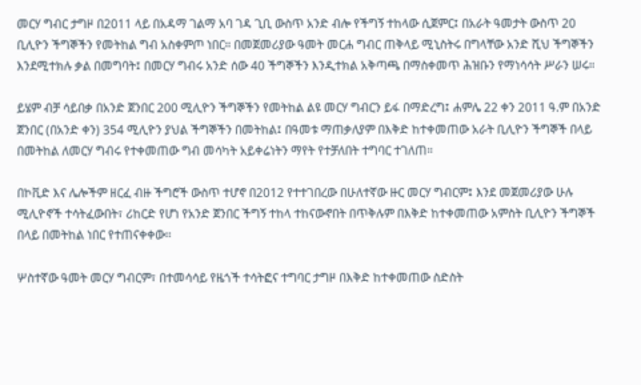መርሃ ግብር ታግዞ በ2011 ላይ በአዳማ ገልማ አባ ገዳ ጊቢ ውስጥ አንድ ብሎ የችግኝ ተከላው ሲጀምር፤ በአራት ዓመታት ውስጥ 20 ቢሊዮን ችግኞችን የመትከል ግብ አስቀምጦ ነበር። በመጀመሪያው ዓመት መርሐ ግብር ጠቅላይ ሚኒስትሩ በግላቸው አንድ ሺህ ችግኞችን እንደሚተክሉ ቃል በመግባት፤ በመርሃ ግብሩ አንድ ሰው 40 ችግኞችን እንዲተክል አቅጣጫ በማስቀመጥ ሕዝቡን የማነሳሳት ሥራን ሠሩ።

ይሄም ብቻ ሳይበቃ በአንድ ጀንበር 200 ሚሊዮን ችግኞችን የመትከል ልዩ መርሃ ግብርን ይፋ በማድረግ፤ ሐምሌ 22 ቀን 2011 ዓ.ም በአንድ ጀንበር (በአንድ ቀን) 354 ሚሊዮን ያህል ችግኞችን በመትከል፤ በዓመቱ ማጠቃለያም በእቅድ ከተቀመጠው አራት ቢሊዮን ችግኞች በላይ በመትከል ለመርሃ ግብሩ የተቀመጠው ግብ መሳካት አይቀሬነትን ማየት የተቻለበት ተግባር ተገለጠ።

በኮቪድ እና ሌሎችም ዘርፈ ብዙ ችግሮች ውስጥ ተሆኖ በ2012 የተተገበረው በሁለተኛው ዙር መርሃ ግብርም፤ እንደ መጀመሪያው ሁሉ ሚሊዮኖች ተሳትፈውበት፣ ሪከርድ የሆነ የአንድ ጀንበር ችግኝ ተከላ ተከናውኖበት በጥቅሉም በእቅድ ከተቀመጠው አምስት ቢሊዮን ችግኞች በላይ በመትከል ነበር የተጠናቀቀው፡፡

ሦስተኛው ዓመት መርሃ ግብርም፣ በተመሳሳይ የዜጎች ተሳትፎና ተግባር ታግዞ በእቅድ ከተቀመጠው ስድስት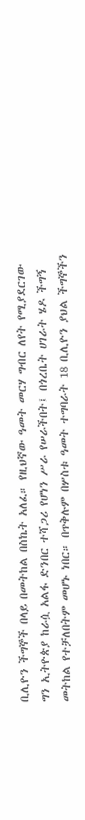ቢሊዮን ችግኞች በላይ በመትከል በስኬት አለፈ። የዚህኛው ዓመት መርሃ ግብር ለየት የሚያደርገው ግን ኢትዮጵያ ከራሷ አልፋ ድንበር ተሻጋሪ የሆነን ሥራ የሠራችበት፤ በጎረቤት ሀገራት ሄዶ ችግኝ መትከል የተቻለበትም መሆኑ ነበር። በጥቅሉም በሦስቱ ዓመት ተግባራት 18 ቢሊዮን ያህል ችግኞችን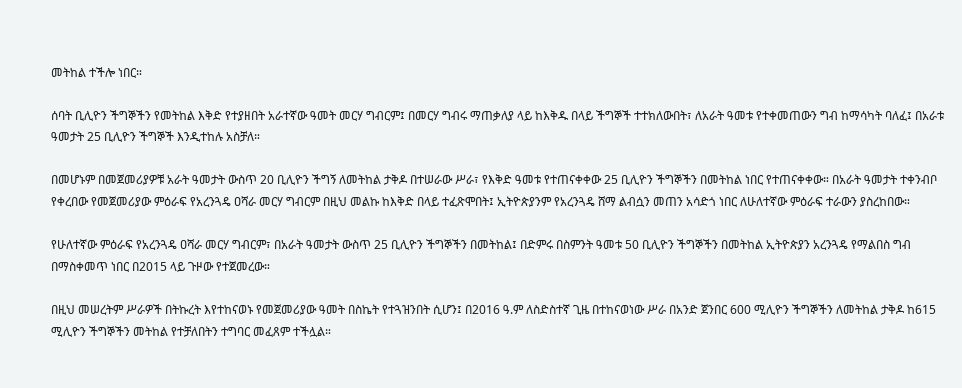መትከል ተችሎ ነበር።

ሰባት ቢሊዮን ችግኞችን የመትከል እቅድ የተያዘበት አራተኛው ዓመት መርሃ ግብርም፤ በመርሃ ግብሩ ማጠቃለያ ላይ ከእቅዱ በላይ ችግኞች ተተክለውበት፣ ለአራት ዓመቱ የተቀመጠውን ግብ ከማሳካት ባለፈ፤ በአራቱ ዓመታት 25 ቢሊዮን ችግኞች እንዲተከሉ አስቻለ።

በመሆኑም በመጀመሪያዎቹ አራት ዓመታት ውስጥ 20 ቢሊዮን ችግኝ ለመትከል ታቅዶ በተሠራው ሥራ፣ የእቅድ ዓመቱ የተጠናቀቀው 25 ቢሊዮን ችግኞችን በመትከል ነበር የተጠናቀቀው። በአራት ዓመታት ተቀንብቦ የቀረበው የመጀመሪያው ምዕራፍ የአረንጓዴ ዐሻራ መርሃ ግብርም በዚህ መልኩ ከእቅድ በላይ ተፈጽሞበት፤ ኢትዮጵያንም የአረንጓዴ ሸማ ልብሷን መጠን አሳድጎ ነበር ለሁለተኛው ምዕራፍ ተራውን ያስረከበው።

የሁለተኛው ምዕራፍ የአረንጓዴ ዐሻራ መርሃ ግብርም፣ በአራት ዓመታት ውስጥ 25 ቢሊዮን ችግኞችን በመትከል፤ በድምሩ በስምንት ዓመቱ 50 ቢሊዮን ችግኞችን በመትከል ኢትዮጵያን አረንጓዴ የማልበስ ግብ በማስቀመጥ ነበር በ2015 ላይ ጉዞው የተጀመረው።

በዚህ መሠረትም ሥራዎች በትኩረት እየተከናወኑ የመጀመሪያው ዓመት በስኬት የተጓዝንበት ሲሆን፤ በ2016 ዓ.ም ለስድስተኛ ጊዜ በተከናወነው ሥራ በአንድ ጀንበር 600 ሚሊዮን ችግኞችን ለመትከል ታቅዶ ከ615 ሚሊዮን ችግኞችን መትከል የተቻለበትን ተግባር መፈጸም ተችሏል።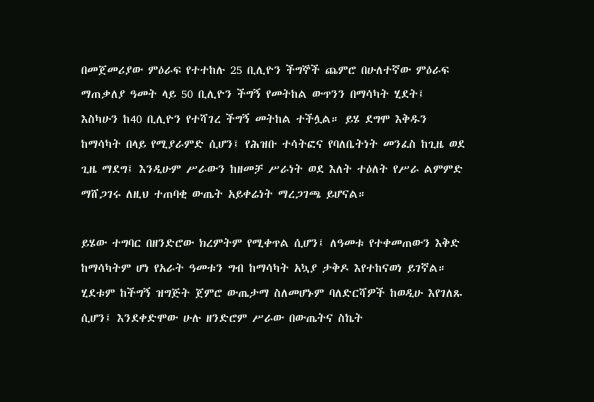በመጀመሪያው ምዕራፍ የተተከሉ 25 ቢሊዮን ችግኞች ጨምሮ በሁለተኛው ምዕራፍ ማጠቃለያ ዓመት ላይ 50 ቢሊዮን ችግኝ የመትከል ውጥንን በማሳካት ሂደት፤ እስካሁን ከ40 ቢሊዮን የተሻገረ ችግኝ መትከል ተችሏል። ይሄ ደግሞ እቅዱን ከማሳካት በላይ የሚያራምድ ሲሆን፤ የሕዝቡ ተሳትፎና የባለቤትነት መንፈስ ከጊዜ ወደ ጊዜ ማደግ፤ እንዲሁም ሥራውን ከዘመቻ ሥራነት ወደ እለት ተዕለት የሥራ ልምምድ ማሸጋገሩ ለዚህ ተጠባቂ ውጤት አይቀሬነት ማረጋገጫ ይሆናል።

ይሄው ተግባር በዘንድሮው ክረምትም የሚቀጥል ሲሆን፤ ለዓመቱ የተቀመጠውን እቅድ ከማሳካትም ሆነ የአራት ዓመቱን ግብ ከማሳካት አኳያ ታቅዶ እየተከናወነ ይገኛል። ሂደቱም ከችግኝ ዝግጅት ጀምሮ ውጤታማ ስለመሆኑም ባለድርሻዎች ከወዲሁ እየገለጹ ሲሆን፤ እንደቀድሞው ሁሉ ዘንድሮም ሥራው በውጤትና ስኬት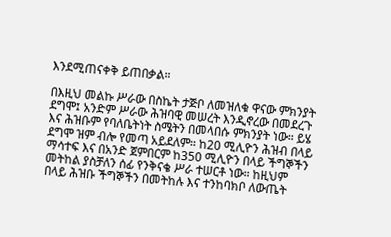እንደሚጠናቀቅ ይጠበቃል።

በእዚህ መልኩ ሥራው በስኬት ታጅቦ ለመዝለቁ ዋናው ምክንያት ደግሞ፤ አንድም ሥራው ሕዝባዊ መሠረት እንዲኖረው በመደረጉ እና ሕዝቡም የባለቤትነት ስሜትን በመላበሱ ምክንያት ነው። ይሄ ደግሞ ዝም ብሎ የመጣ አይደለም። ከ20 ሚሊዮን ሕዝብ በላይ ማሳተፍ እና በአንድ ጀምበርም ከ350 ሚሊዮን በላይ ችግኞችን መትከል ያስቻለን ሰፊ የንቅናቄ ሥራ ተሠርቶ ነው። ከዚህም በላይ ሕዝቡ ችግኞችን በመትከሉ እና ተንከባክቦ ለውጤት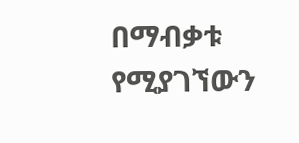በማብቃቱ የሚያገኘውን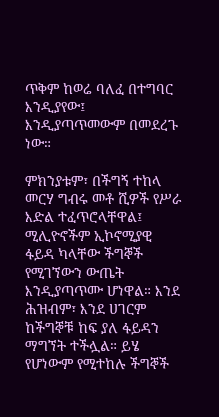ጥቅም ከወሬ ባለፈ በተግባር እንዲያየው፤ እንዲያጣጥመውም በመደረጉ ነው።

ምክንያቱም፣ በችግኝ ተከላ መርሃ ግብሩ መቶ ሺዎች የሥራ እድል ተፈጥሮላቸዋል፤ ሚሊዮኖችም ኢኮኖሚያዊ ፋይዳ ካላቸው ችግኞች የሚገኘውን ውጤት እንዲያጣጥሙ ሆነዋል። እንደ ሕዝብም፣ እንደ ሀገርም ከችግኞቹ ከፍ ያለ ፋይዳን ማግኘት ተችሏል። ይሄ የሆነውም የሚተከሉ ችግኞች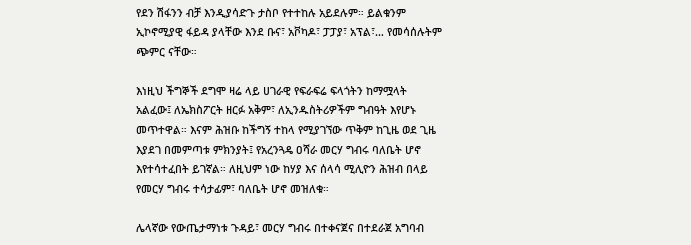የደን ሽፋንን ብቻ እንዲያሳድጉ ታስቦ የተተከሉ አይደሉም። ይልቁንም ኢኮኖሚያዊ ፋይዳ ያላቸው እንደ ቡና፣ አቮካዶ፣ ፓፓያ፣ አፕል፣… የመሳሰሉትም ጭምር ናቸው።

እነዚህ ችግኞች ደግሞ ዛሬ ላይ ሀገራዊ የፍራፍሬ ፍላጎትን ከማሟላት አልፈው፤ ለኤክስፖርት ዘርፉ አቅም፣ ለኢንዱስትሪዎችም ግብዓት እየሆኑ መጥተዋል። እናም ሕዝቡ ከችግኝ ተከላ የሚያገኘው ጥቅም ከጊዜ ወደ ጊዜ እያደገ በመምጣቱ ምክንያት፤ የአረንጓዴ ዐሻራ መርሃ ግብሩ ባለቤት ሆኖ እየተሳተፈበት ይገኛል። ለዚህም ነው ከሃያ እና ሰላሳ ሚሊዮን ሕዝብ በላይ የመርሃ ግብሩ ተሳታፊም፣ ባለቤት ሆኖ መዝለቁ።

ሌላኛው የውጤታማነቱ ጉዳይ፣ መርሃ ግብሩ በተቀናጀና በተደራጀ አግባብ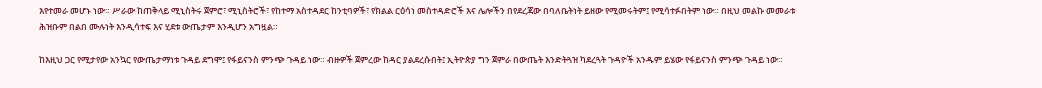እየተመራ መሆኑ ነው። ሥራው ከጠቅላይ ሚኒስትሩ ጀምሮ፣ ሚኒስትሮች፣ የከተማ አስተዳደር ከንቲባዎች፣ የክልል ርዕሳነ መስተዳድሮች እና ሌሎችን በየደረጃው በባለቤትነት ይዘው የሚመሩትም፤ የሚሳተፉበትም ነው። በዚህ መልኩ መመራቱ ሕዝቡም በልበ ሙሉነት እንዲሳተፍ እና ሂደቱ ውጤታም እንዲሆን አግዟል።

ከእዚህ ጋር የሚታየው አንኳር የውጤታማነቱ ጉዳይ ደግሞ፤ የፋይናንስ ምንጭ ጉዳይ ነው። ብዙዎች ጀምረው ከዳር ያልደረሱበት፤ ኢትዮጵያ ግን ጀምራ በውጤት እንድትጓዝ ካደረጓት ጉዳዮች አንዱም ይሄው የፋይናንስ ምንጭ ጉዳይ ነው።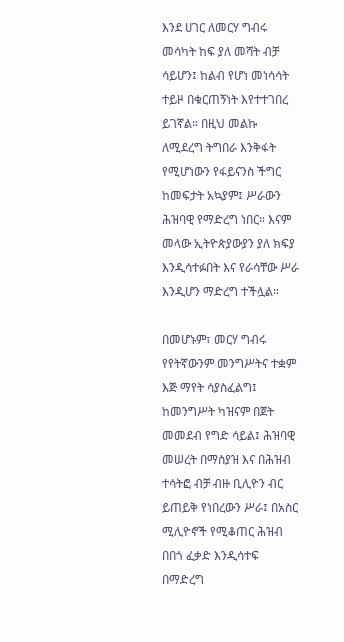እንደ ሀገር ለመርሃ ግብሩ መሳካት ከፍ ያለ መሻት ብቻ ሳይሆን፤ ከልብ የሆነ መነሳሳት ተይዞ በቁርጠኝነት እየተተገበረ ይገኛል። በዚህ መልኩ ለሚደረግ ትግበራ እንቅፋት የሚሆነውን የፋይናንስ ችግር ከመፍታት አኳያም፤ ሥራውን ሕዝባዊ የማድረግ ነበር። እናም መላው ኢትዮጵያውያን ያለ ክፍያ እንዲሳተፉበት እና የራሳቸው ሥራ እንዲሆን ማድረግ ተችሏል።

በመሆኑም፣ መርሃ ግብሩ የየትኛውንም መንግሥትና ተቋም እጅ ማየት ሳያስፈልግ፤ ከመንግሥት ካዝናም በጀት መመደብ የግድ ሳይል፤ ሕዝባዊ መሠረት በማስያዝ እና በሕዝብ ተሳትፎ ብቻ ብዙ ቢሊዮን ብር ይጠይቅ የነበረውን ሥራ፤ በአስር ሚሊዮኖች የሚቆጠር ሕዝብ በበጎ ፈቃድ እንዲሳተፍ በማድረግ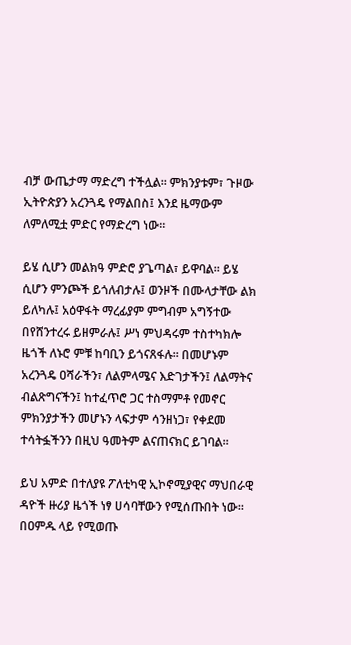ብቻ ውጤታማ ማድረግ ተችሏል። ምክንያቱም፣ ጉዞው ኢትዮጵያን አረንጓዴ የማልበስ፤ እንደ ዜማውም ለምለሚቷ ምድር የማድረግ ነው።

ይሄ ሲሆን መልክዓ ምድሮ ያጌጣል፣ ይዋባል። ይሄ ሲሆን ምንጮች ይጎለብታሉ፤ ወንዞች በሙላታቸው ልክ ይለካሉ፤ አዕዋፋት ማረፊያም ምግብም አግኝተው በየሸንተረሩ ይዘምራሉ፤ ሥነ ምህዳሩም ተስተካክሎ ዜጎች ለኑሮ ምቹ ከባቢን ይጎናጸፋሉ። በመሆኑም አረንጓዴ ዐሻራችን፣ ለልምላሜና እድገታችን፤ ለልማትና ብልጽግናችን፤ ከተፈጥሮ ጋር ተስማምቶ የመኖር ምክንያታችን መሆኑን ላፍታም ሳንዘነጋ፣ የቀደመ ተሳትፏችንን በዚህ ዓመትም ልናጠናክር ይገባል።

ይህ አምድ በተለያዩ ፖለቲካዊ ኢኮኖሚያዊና ማህበራዊ ዳዮች ዙሪያ ዜጎች ነፃ ሀሳባቸውን የሚሰጡበት ነው። በዐምዱ ላይ የሚወጡ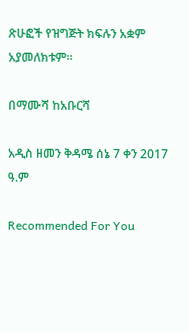ጽሁፎች የዝግጅት ክፍሉን አቋም አያመለክቱም።

በማሙሻ ከአቡርሻ

አዲስ ዘመን ቅዳሜ ሰኔ 7 ቀን 2017 ዓ.ም

Recommended For You